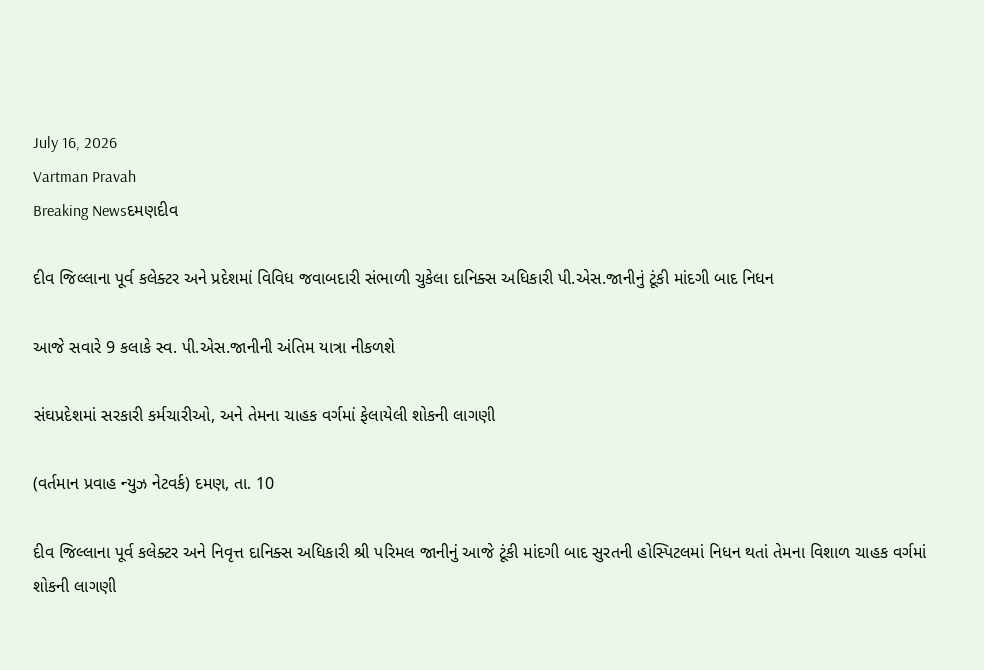July 16, 2026
Vartman Pravah
Breaking Newsદમણદીવ

દીવ જિલ્લાના પૂર્વ કલેક્‍ટર અને પ્રદેશમાં વિવિધ જવાબદારી સંભાળી ચુકેલા દાનિક્‍સ અધિકારી પી.એસ.જાનીનું ટૂંકી માંદગી બાદ નિધન

આજે સવારે 9 કલાકે સ્‍વ. પી.એસ.જાનીની અંતિમ યાત્રા નીકળશે

સંઘપ્રદેશમાં સરકારી કર્મચારીઓ, અને તેમના ચાહક વર્ગમાં ફેલાયેલી શોકની લાગણી

(વર્તમાન પ્રવાહ ન્‍યુઝ નેટવર્ક) દમણ, તા. 10

દીવ જિલ્લાના પૂર્વ કલેક્‍ટર અને નિવૃત્ત દાનિક્‍સ અધિકારી શ્રી પરિમલ જાનીનું આજે ટૂંકી માંદગી બાદ સુરતની હોસ્‍પિટલમાં નિધન થતાં તેમના વિશાળ ચાહક વર્ગમાં શોકની લાગણી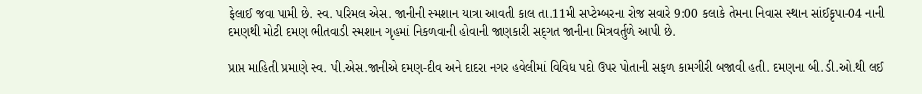ફેલાઈ જવા પામી છે. સ્‍વ. પરિમલ એસ. જાનીની સ્‍મશાન યાત્રા આવતી કાલ તા.11મી સપ્‍ટેમ્‍બરના રોજ સવારે 9:00 કલાકે તેમના નિવાસ સ્‍થાન સાંઈકૃપા-04 નાની દમણથી મોટી દમણ ભીતવાડી સ્‍મશાન ગૃહમાં નિકળવાની હોવાની જાણકારી સદ્‌ગત જાનીના મિત્રવર્તુળે આપી છે.

પ્રાપ્ત માહિતી પ્રમાણે સ્‍વ. પી.એસ.જાનીએ દમણ-દીવ અને દાદરા નગર હવેલીમાં વિવિધ પદો ઉપર પોતાની સફળ કામગીરી બજાવી હતી. દમણના બી.ડી.ઓ.થી લઈ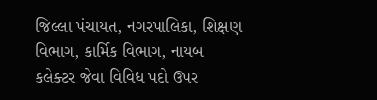જિલ્લા પંચાયત, નગરપાલિકા, શિક્ષણ વિભાગ, કાર્મિક વિભાગ, નાયબ કલેક્‍ટર જેવા વિવિધ પદો ઉપર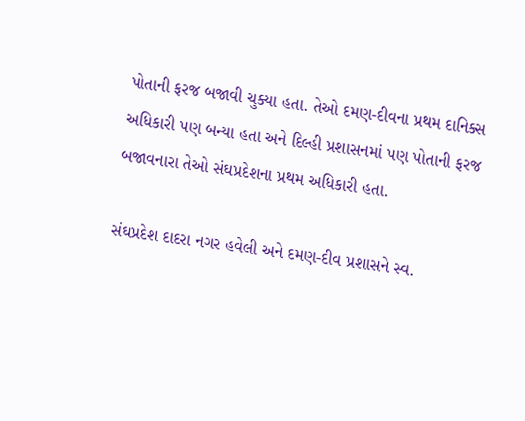પોતાની ફરજ બજાવી ચુક્‍યા હતા. તેઓ દમણ-દીવના પ્રથમ દાનિક્‍સ અધિકારી પણ બન્‍યા હતા અને દિલ્‍હી પ્રશાસનમાં પણ પોતાની ફરજ બજાવનારા તેઓ સંઘપ્રદેશના પ્રથમ અધિકારી હતા.

સંઘપ્રદેશ દાદરા નગર હવેલી અને દમણ-દીવ પ્રશાસને સ્‍વ.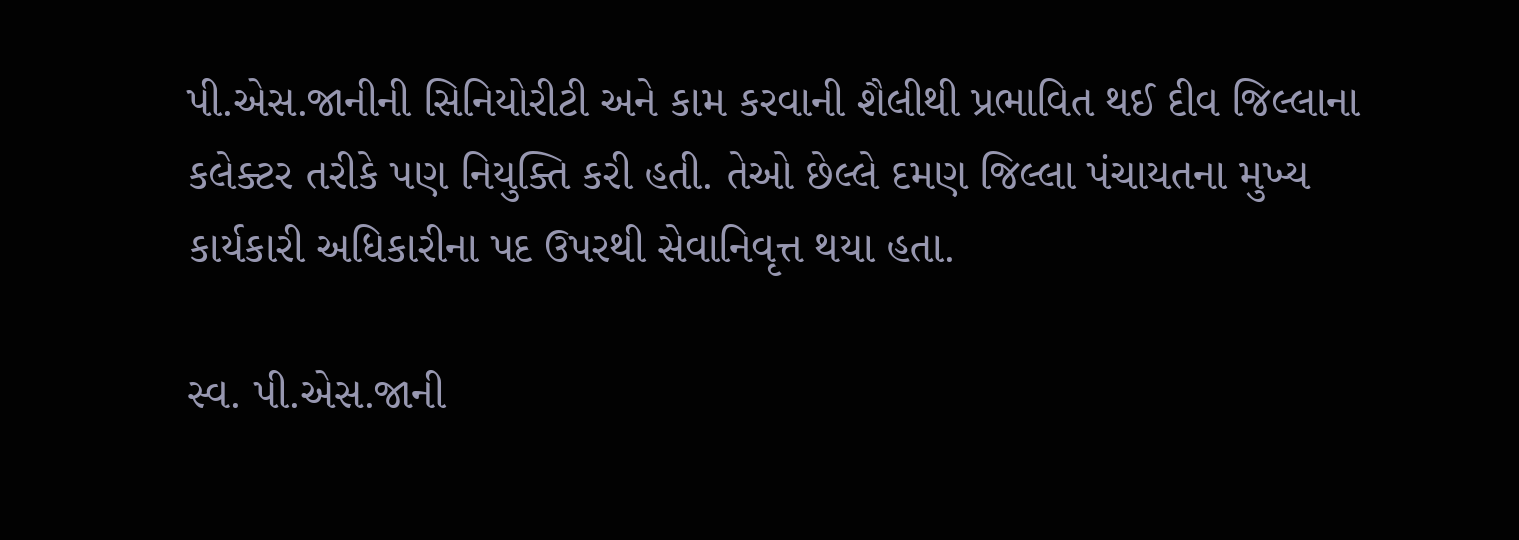પી.એસ.જાનીની સિનિયોરીટી અને કામ કરવાની શૈલીથી પ્રભાવિત થઈ દીવ જિલ્લાના કલેક્‍ટર તરીકે પણ નિયુક્‍તિ કરી હતી. તેઓ છેલ્લે દમણ જિલ્લા પંચાયતના મુખ્‍ય કાર્યકારી અધિકારીના પદ ઉપરથી સેવાનિવૃત્ત થયા હતા.

સ્‍વ. પી.એસ.જાની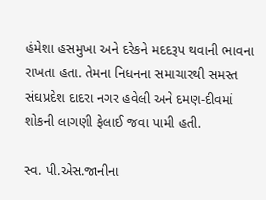હંમેશા હસમુખા અને દરેકને મદદરૂપ થવાની ભાવના રાખતા હતા. તેમના નિધનના સમાચારથી સમસ્‍ત સંઘપ્રદેશ દાદરા નગર હવેલી અને દમણ-દીવમાં શોકની લાગણી ફેલાઈ જવા પામી હતી.

સ્‍વ. પી.એસ.જાનીના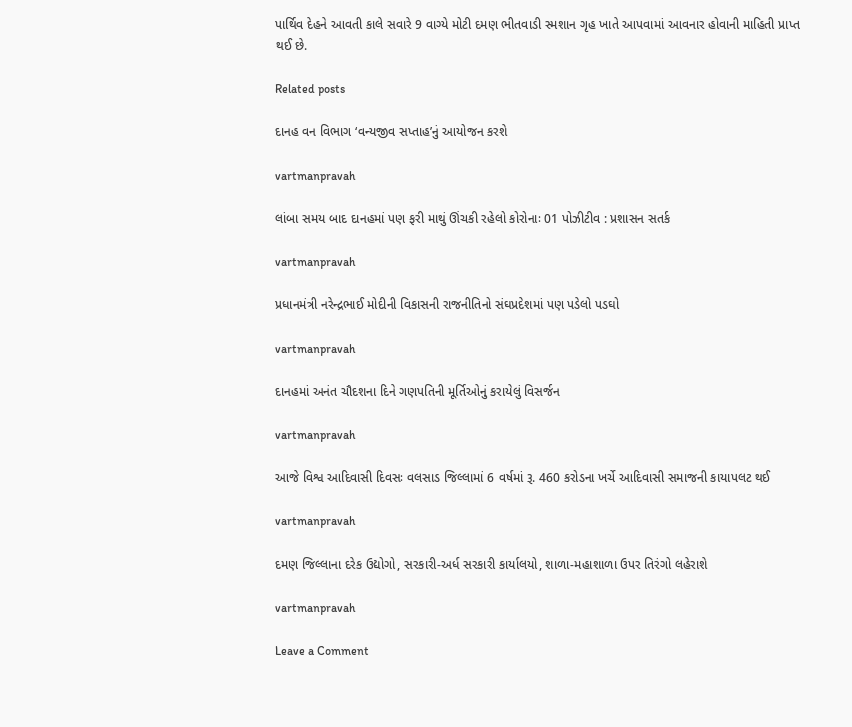પાર્થિવ દેહને આવતી કાલે સવારે 9 વાગ્‍યે મોટી દમણ ભીતવાડી સ્‍મશાન ગૃહ ખાતે આપવામાં આવનાર હોવાની માહિતી પ્રાપ્ત થઈ છે.

Related posts

દાનહ વન વિભાગ ‘વન્‍યજીવ સપ્તાહ’નું આયોજન કરશે

vartmanpravah

લાંબા સમય બાદ દાનહમાં પણ ફરી માથું ઊંચકી રહેલો કોરોનાઃ 01 પોઝીટીવ : પ્રશાસન સતર્ક

vartmanpravah

પ્રધાનમંત્રી નરેન્‍દ્રભાઈ મોદીની વિકાસની રાજનીતિનો સંઘપ્રદેશમાં પણ પડેલો પડઘો

vartmanpravah

દાનહમાં અનંત ચૌદશના દિને ગણપતિની મૂર્તિઓનું કરાયેલું વિસર્જન

vartmanpravah

આજે વિશ્વ આદિવાસી દિવસઃ વલસાડ જિલ્લામાં 6 વર્ષમાં રૂ. 460 કરોડના ખર્ચે આદિવાસી સમાજની કાયાપલટ થઈ

vartmanpravah

દમણ જિલ્લાના દરેક ઉદ્યોગો, સરકારી-અર્ધ સરકારી કાર્યાલયો, શાળા-મહાશાળા ઉપર તિરંગો લહેરાશે

vartmanpravah

Leave a Comment